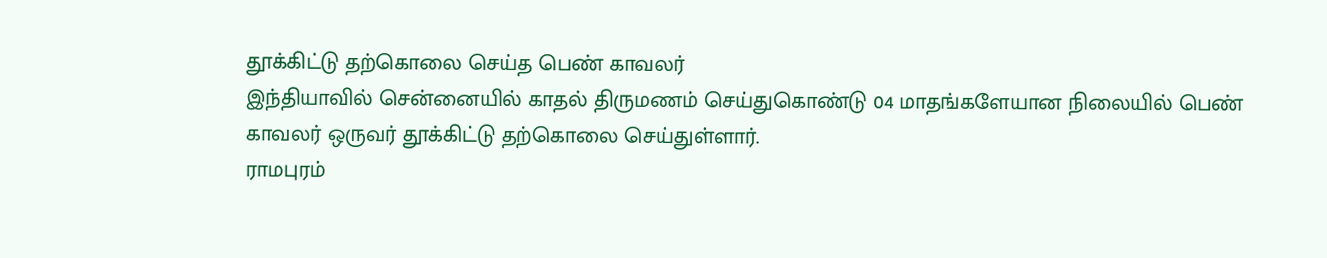தூக்கிட்டு தற்கொலை செய்த பெண் காவலர்
இந்தியாவில் சென்னையில் காதல் திருமணம் செய்துகொண்டு 04 மாதங்களேயான நிலையில் பெண் காவலர் ஒருவர் தூக்கிட்டு தற்கொலை செய்துள்ளார்.
ராமபுரம்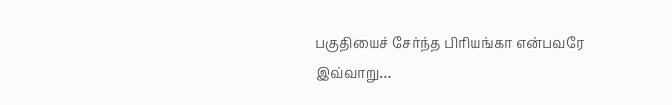பகுதியைச் சேர்ந்த பிரியங்கா என்பவரே இவ்வாறு…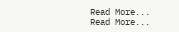Read More...
Read More...